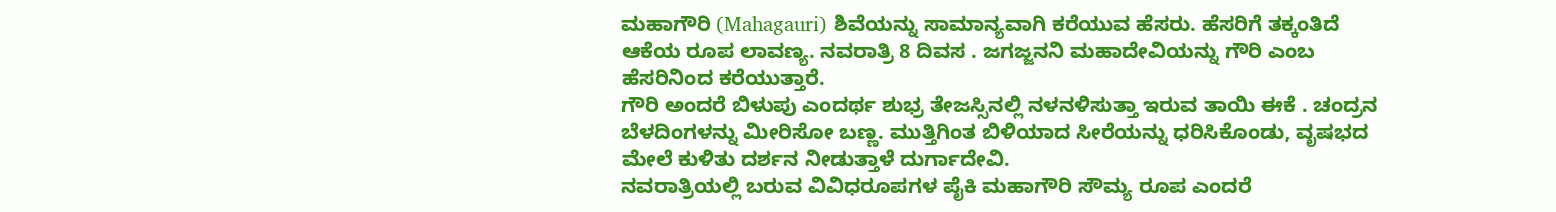ಮಹಾಗೌರಿ (Mahagauri) ಶಿವೆಯನ್ನು ಸಾಮಾನ್ಯವಾಗಿ ಕರೆಯುವ ಹೆಸರು. ಹೆಸರಿಗೆ ತಕ್ಕಂತಿದೆ ಆಕೆಯ ರೂಪ ಲಾವಣ್ಯ. ನವರಾತ್ರಿ 8 ದಿವಸ . ಜಗಜ್ಜನನಿ ಮಹಾದೇವಿಯನ್ನು ಗೌರಿ ಎಂಬ ಹೆಸರಿನಿಂದ ಕರೆಯುತ್ತಾರೆ.
ಗೌರಿ ಅಂದರೆ ಬಿಳುಪು ಎಂದರ್ಥ ಶುಭ್ರ ತೇಜಸ್ಸಿನಲ್ಲಿ ನಳನಳಿಸುತ್ತಾ ಇರುವ ತಾಯಿ ಈಕೆ . ಚಂದ್ರನ ಬೆಳದಿಂಗಳನ್ನು ಮೀರಿಸೋ ಬಣ್ಣ. ಮುತ್ತಿಗಿಂತ ಬಿಳಿಯಾದ ಸೀರೆಯನ್ನು ಧರಿಸಿಕೊಂಡು, ವೃಷಭದ ಮೇಲೆ ಕುಳಿತು ದರ್ಶನ ನೀಡುತ್ತಾಳೆ ದುರ್ಗಾದೇವಿ.
ನವರಾತ್ರಿಯಲ್ಲಿ ಬರುವ ವಿವಿಧರೂಪಗಳ ಪೈಕಿ ಮಹಾಗೌರಿ ಸೌಮ್ಯ ರೂಪ ಎಂದರೆ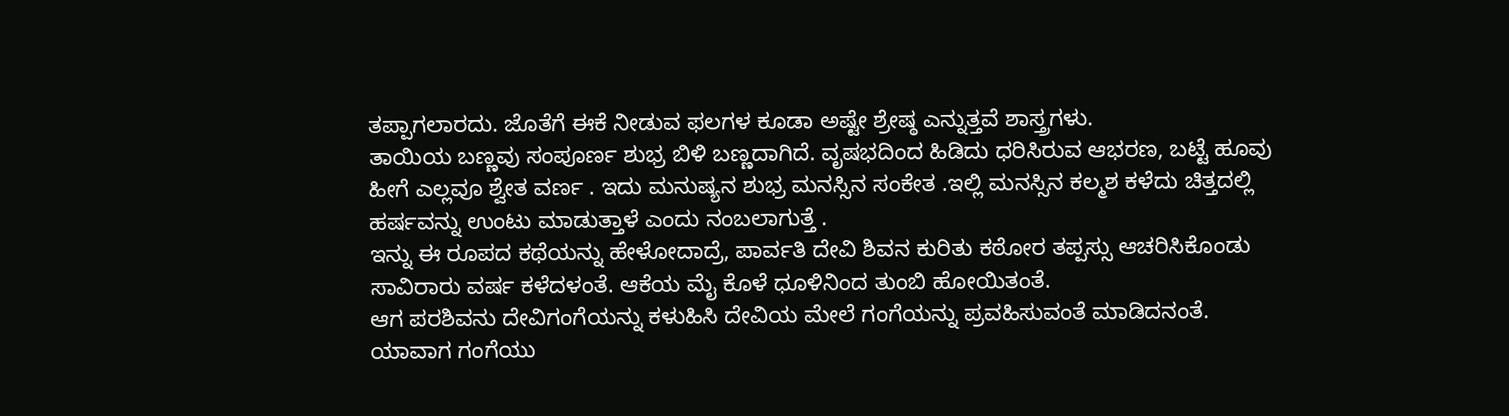ತಪ್ಪಾಗಲಾರದು. ಜೊತೆಗೆ ಈಕೆ ನೀಡುವ ಫಲಗಳ ಕೂಡಾ ಅಷ್ಟೇ ಶ್ರೇಷ್ಠ ಎನ್ನುತ್ತವೆ ಶಾಸ್ತ್ರಗಳು.
ತಾಯಿಯ ಬಣ್ಣವು ಸಂಪೂರ್ಣ ಶುಭ್ರ ಬಿಳಿ ಬಣ್ಣದಾಗಿದೆ. ವೃಷಭದಿಂದ ಹಿಡಿದು ಧರಿಸಿರುವ ಆಭರಣ, ಬಟ್ಟೆ ಹೂವು ಹೀಗೆ ಎಲ್ಲವೂ ಶ್ವೇತ ವರ್ಣ . ಇದು ಮನುಷ್ಯನ ಶುಭ್ರ ಮನಸ್ಸಿನ ಸಂಕೇತ .ಇಲ್ಲಿ ಮನಸ್ಸಿನ ಕಲ್ಮಶ ಕಳೆದು ಚಿತ್ತದಲ್ಲಿ ಹರ್ಷವನ್ನು ಉಂಟು ಮಾಡುತ್ತಾಳೆ ಎಂದು ನಂಬಲಾಗುತ್ತೆ .
ಇನ್ನು ಈ ರೂಪದ ಕಥೆಯನ್ನು ಹೇಳೋದಾದ್ರೆ, ಪಾರ್ವತಿ ದೇವಿ ಶಿವನ ಕುರಿತು ಕಠೋರ ತಪ್ಪಸ್ಸು ಆಚರಿಸಿಕೊಂಡು ಸಾವಿರಾರು ವರ್ಷ ಕಳೆದಳಂತೆ. ಆಕೆಯ ಮೈ ಕೊಳೆ ಧೂಳಿನಿಂದ ತುಂಬಿ ಹೋಯಿತಂತೆ.
ಆಗ ಪರಶಿವನು ದೇವಿಗಂಗೆಯನ್ನು ಕಳುಹಿಸಿ ದೇವಿಯ ಮೇಲೆ ಗಂಗೆಯನ್ನು ಪ್ರವಹಿಸುವಂತೆ ಮಾಡಿದನಂತೆ. ಯಾವಾಗ ಗಂಗೆಯು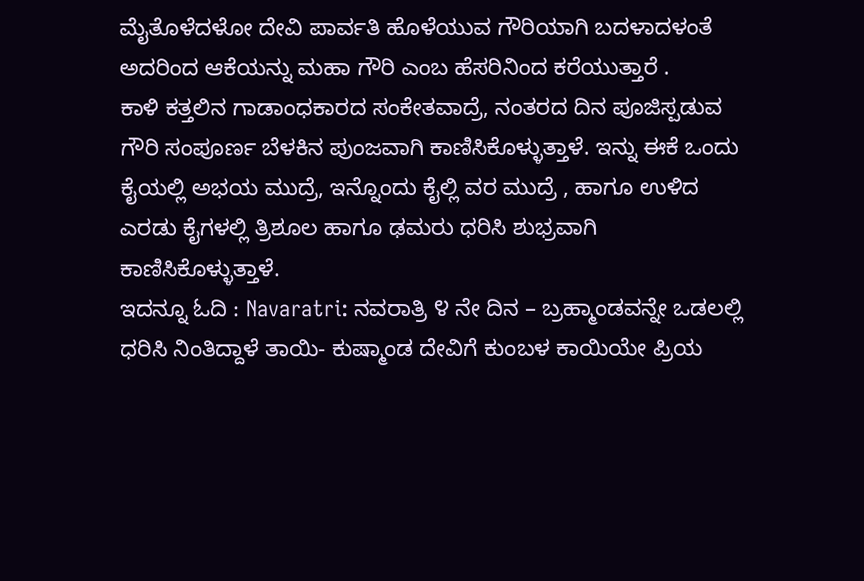ಮೈತೊಳೆದಳೋ ದೇವಿ ಪಾರ್ವತಿ ಹೊಳೆಯುವ ಗೌರಿಯಾಗಿ ಬದಳಾದಳಂತೆ ಅದರಿಂದ ಆಕೆಯನ್ನು ಮಹಾ ಗೌರಿ ಎಂಬ ಹೆಸರಿನಿಂದ ಕರೆಯುತ್ತಾರೆ .
ಕಾಳಿ ಕತ್ತಲಿನ ಗಾಡಾಂಧಕಾರದ ಸಂಕೇತವಾದ್ರೆ, ನಂತರದ ದಿನ ಪೂಜಿಸ್ಪಡುವ ಗೌರಿ ಸಂಪೂರ್ಣ ಬೆಳಕಿನ ಪುಂಜವಾಗಿ ಕಾಣಿಸಿಕೊಳ್ಳುತ್ತಾಳೆ. ಇನ್ನು ಈಕೆ ಒಂದು ಕೈಯಲ್ಲಿ ಅಭಯ ಮುದ್ರೆ, ಇನ್ನೊಂದು ಕೈಲ್ಲಿ ವರ ಮುದ್ರೆ , ಹಾಗೂ ಉಳಿದ ಎರಡು ಕೈಗಳಲ್ಲಿ ತ್ರಿಶೂಲ ಹಾಗೂ ಢಮರು ಧರಿಸಿ ಶುಭ್ರವಾಗಿ ಕಾಣಿಸಿಕೊಳ್ಳುತ್ತಾಳೆ.
ಇದನ್ನೂ ಓದಿ : Navaratri: ನವರಾತ್ರಿ ೪ ನೇ ದಿನ – ಬ್ರಹ್ಮಾಂಡವನ್ನೇ ಒಡಲಲ್ಲಿ ಧರಿಸಿ ನಿಂತಿದ್ದಾಳೆ ತಾಯಿ- ಕುಷ್ಮಾಂಡ ದೇವಿಗೆ ಕುಂಬಳ ಕಾಯಿಯೇ ಪ್ರಿಯ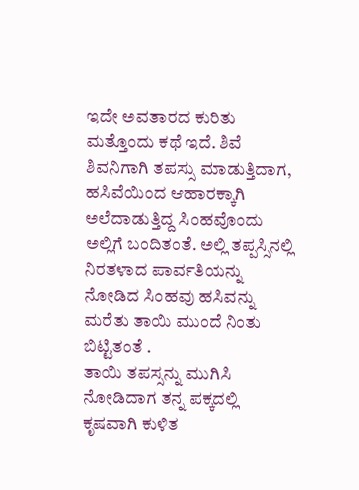ಇದೇ ಅವತಾರದ ಕುರಿತು ಮತ್ತೊಂದು ಕಥೆ ಇದೆ. ಶಿವೆ ಶಿವನಿಗಾಗಿ ತಪಸ್ಸು ಮಾಡುತ್ತಿದಾಗ, ಹಸಿವೆಯಿಂದ ಆಹಾರಕ್ಕಾಗಿ ಅಲೆದಾಡುತ್ತಿದ್ದ ಸಿಂಹವೊಂದು ಅಲ್ಲಿಗೆ ಬಂದಿತಂತೆ. ಅಲ್ಲಿ ತಪ್ಪಸ್ಸಿನಲ್ಲಿ ನಿರತಳಾದ ಪಾರ್ವತಿಯನ್ನು ನೋಡಿದ ಸಿಂಹವು ಹಸಿವನ್ನು ಮರೆತು ತಾಯಿ ಮುಂದೆ ನಿಂತು ಬಿಟ್ಟಿತಂತೆ .
ತಾಯಿ ತಪಸ್ಸನ್ನು ಮುಗಿಸಿ ನೋಡಿದಾಗ ತನ್ನ ಪಕ್ಕದಲ್ಲಿ ಕೃಷವಾಗಿ ಕುಳಿತ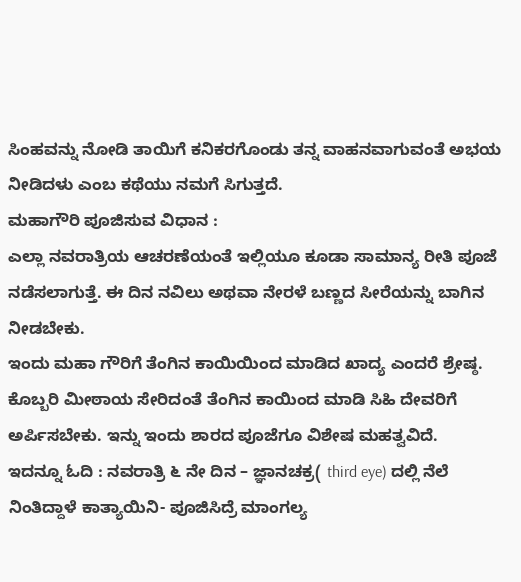ಸಿಂಹವನ್ನು ನೋಡಿ ತಾಯಿಗೆ ಕನಿಕರಗೊಂಡು ತನ್ನ ವಾಹನವಾಗುವಂತೆ ಅಭಯ ನೀಡಿದಳು ಎಂಬ ಕಥೆಯು ನಮಗೆ ಸಿಗುತ್ತದೆ.
ಮಹಾಗೌರಿ ಪೂಜಿಸುವ ವಿಧಾನ :
ಎಲ್ಲಾ ನವರಾತ್ರಿಯ ಆಚರಣೆಯಂತೆ ಇಲ್ಲಿಯೂ ಕೂಡಾ ಸಾಮಾನ್ಯ ರೀತಿ ಪೂಜೆ ನಡೆಸಲಾಗುತ್ತೆ. ಈ ದಿನ ನವಿಲು ಅಥವಾ ನೇರಳೆ ಬಣ್ಣದ ಸೀರೆಯನ್ನು ಬಾಗಿನ ನೀಡಬೇಕು.
ಇಂದು ಮಹಾ ಗೌರಿಗೆ ತೆಂಗಿನ ಕಾಯಿಯಿಂದ ಮಾಡಿದ ಖಾದ್ಯ ಎಂದರೆ ಶ್ರೇಷ್ಠ. ಕೊಬ್ಬರಿ ಮೀಠಾಯ ಸೇರಿದಂತೆ ತೆಂಗಿನ ಕಾಯಿಂದ ಮಾಡಿ ಸಿಹಿ ದೇವರಿಗೆ ಅರ್ಪಿಸಬೇಕು. ಇನ್ನು ಇಂದು ಶಾರದ ಪೂಜೆಗೂ ವಿಶೇಷ ಮಹತ್ವವಿದೆ.
ಇದನ್ನೂ ಓದಿ : ನವರಾತ್ರಿ ೬ ನೇ ದಿನ – ಜ್ಞಾನಚಕ್ರ( third eye) ದಲ್ಲಿ ನೆಲೆ ನಿಂತಿದ್ದಾಳೆ ಕಾತ್ಯಾಯಿನಿ- ಪೂಜಿಸಿದ್ರೆ ಮಾಂಗಲ್ಯ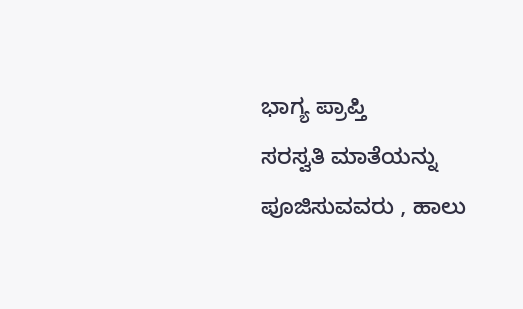ಭಾಗ್ಯ ಪ್ರಾಪ್ತಿ
ಸರಸ್ವತಿ ಮಾತೆಯನ್ನು ಪೂಜಿಸುವವರು , ಹಾಲು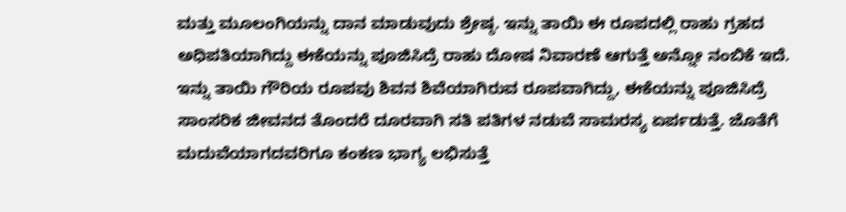ಮತ್ತು ಮೂಲಂಗಿಯನ್ನು ದಾನ ಮಾಡುವುದು ಶ್ರೇಷ್ಠ. ಇನ್ನು ತಾಯಿ ಈ ರೂಪದಲ್ಲಿ ರಾಹು ಗ್ರಹದ ಅಧಿಪತಿಯಾಗಿದ್ದು ಈಕೆಯನ್ನು ಪೂಜಿಸಿದ್ರೆ ರಾಹು ದೋಷ ನಿವಾರಣೆ ಆಗುತ್ತೆ ಅನ್ನೋ ನಂಬಿಕೆ ಇದೆ.
ಇನ್ನು ತಾಯಿ ಗೌರಿಯ ರೂಪವು ಶಿವನ ಶಿವೆಯಾಗಿರುವ ರೂಪವಾಗಿದ್ದು, ಈಕೆಯನ್ನು ಪೂಜಿಸಿದ್ರೆ ಸಾಂಸರಿಕ ಜೀವನದ ತೊಂದರೆ ದೂರವಾಗಿ ಸತಿ ಪತಿಗಳ ನಡುವೆ ಸಾಮರಸ್ಯ ಏರ್ಪಡುತ್ತೆ. ಜೊತೆಗೆ ಮದುವೆಯಾಗದವರಿಗೂ ಕಂಕಣ ಭಾಗ್ಯ ಲಭಿಸುತ್ತೆ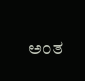ಅಂತ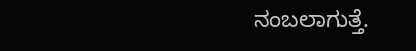ನಂಬಲಾಗುತ್ತೆ.